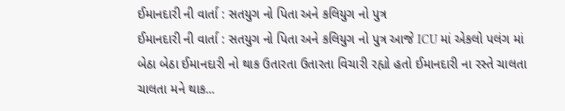ઈમાનદારી ની વાર્તા : સતયુગ નો પિતા અને કલિયુગ નો પુત્ર
ઈમાનદારી ની વાર્તા : સતયુગ નો પિતા અને કલિયુગ નો પુત્ર આજે ICU માં એકલો પલંગ માં બેઠા બેઠા ઈમાનદારી નો થાક ઉતારતા ઉતારતા વિચારી રહ્યો હતો ઈમાનદારી ના રસ્તે ચાલતા ચાલતા મને થાક...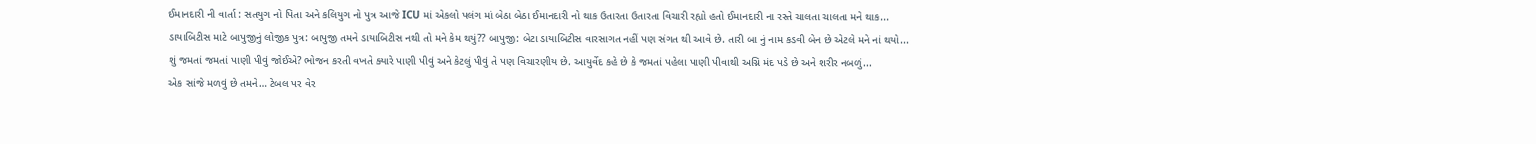ઈમાનદારી ની વાર્તા : સતયુગ નો પિતા અને કલિયુગ નો પુત્ર આજે ICU માં એકલો પલંગ માં બેઠા બેઠા ઈમાનદારી નો થાક ઉતારતા ઉતારતા વિચારી રહ્યો હતો ઈમાનદારી ના રસ્તે ચાલતા ચાલતા મને થાક...
ડાયાબિટીસ માટે બાપુજીનું લોજીક પુત્ર: બાપુજી તમને ડાયાબિટીસ નથી તો મને કેમ થયું?? બાપુજી: બેટા ડાયાબિટીસ વારસાગત નહીં પણ સંગત થી આવે છે. તારી બા નું નામ કડવી બેન છે એટલે મને નાં થયો...
શું જમતાં જમતાં પાણી પીવું જોઈએ? ભોજન કરતી વખતે ક્યારે પાણી પીવું અને કેટલું પીવું તે પણ વિચારણીય છે. આયુર્વેદ કહે છે કે જમતાં પહેલા પાણી પીવાથી અગ્નિ મંદ પડે છે અને શરીર નબળું...
એક સાંજે મળવું છે તમને… ટેબલ પર વેર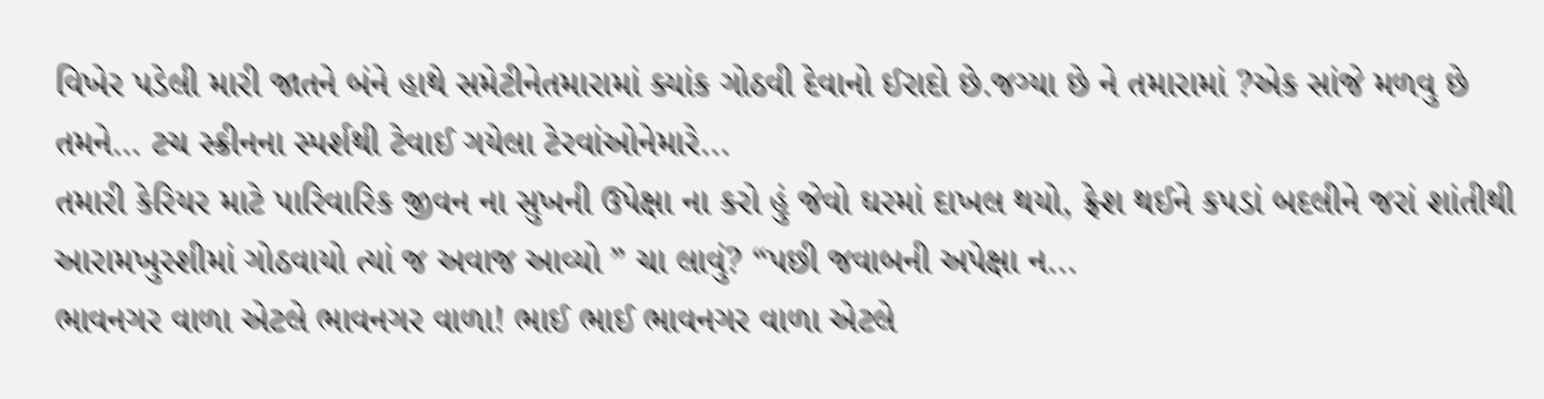વિખેર પડેલી મારી જાતને બંને હાથે સમેટીનેતમારામાં ક્યાંક ગોઠવી દેવાનો ઈરાદો છે.જગ્યા છે ને તમારામાં ?એક સાંજે મળવુ છે તમને… ટચ સ્ક્રીનના સ્પર્શથી ટેવાઈ ગયેલા ટેરવાંઓનેમારે...
તમારી કેરિયર માટે પારિવારિક જીવન ના સુખની ઉપેક્ષા ના કરો હું જેવો ઘરમાં દાખલ થયો, ફ્રેશ થઈને કપડાં બદલીને જરાં શાંતીથી આરામખુરશીમાં ગોઠવાયો ત્યાં જ અવાજ આવ્યો ” ચા લાવું? “પછી જવાબની અપેક્ષા ન...
ભાવનગર વાળા એટલે ભાવનગર વાળા! ભાઈ ભાઈ ભાવનગર વાળા એટલે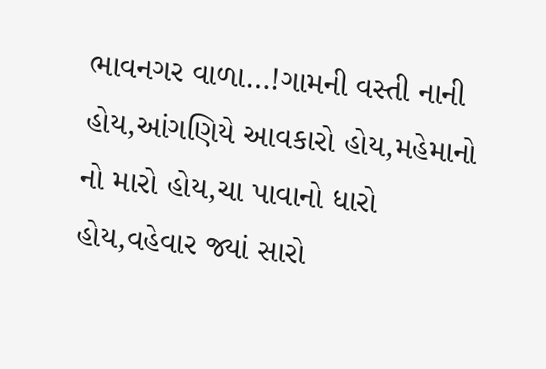ભાવનગર વાળા…!ગામની વસ્તી નાની હોય,આંગણિયે આવકારો હોય,મહેમાનો નો મારો હોય,ચા પાવાનો ધારો હોય,વહેવાર જ્યાં સારો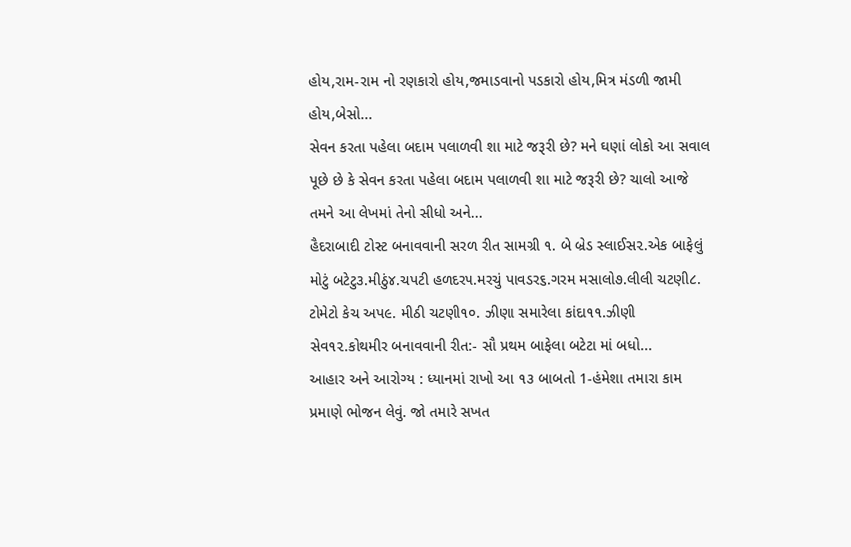હોય,રામ-રામ નો રણકારો હોય,જમાડવાનો પડકારો હોય,મિત્ર મંડળી જામી હોય,બેસો...
સેવન કરતા પહેલા બદામ પલાળવી શા માટે જરૂરી છે? મને ઘણાં લોકો આ સવાલ પૂછે છે કે સેવન કરતા પહેલા બદામ પલાળવી શા માટે જરૂરી છે? ચાલો આજે તમને આ લેખમાં તેનો સીધો અને...
હૈદરાબાદી ટોસ્ટ બનાવવાની સરળ રીત સામગ્રી ૧. બે બ્રેડ સ્લાઈસ૨.એક બાફેલું મોટું બટેટુ૩.મીઠું૪.ચપટી હળદર૫.મરચું પાવડર૬.ગરમ મસાલો૭.લીલી ચટણી૮. ટોમેટો કેચ અપ૯. મીઠી ચટણી૧૦. ઝીણા સમારેલા કાંદા૧૧.ઝીણી સેવ૧૨.કોથમીર બનાવવાની રીત:- સૌ પ્રથમ બાફેલા બટેટા માં બધો...
આહાર અને આરોગ્ય : ધ્યાનમાં રાખો આ ૧૩ બાબતો 1-હંમેશા તમારા કામ પ્રમાણે ભોજન લેવું. જો તમારે સખત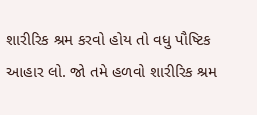શારીરિક શ્રમ કરવો હોય તો વધુ પૌષ્ટિક આહાર લો. જો તમે હળવો શારીરિક શ્રમ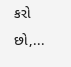કરો છો,...